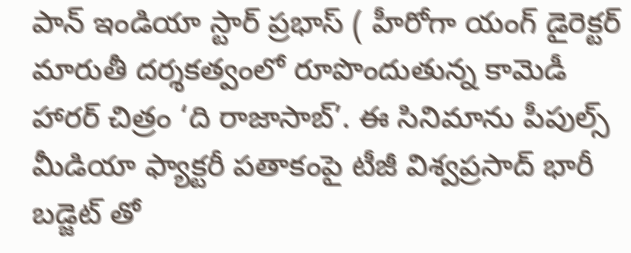పాన్ ఇండియా స్టార్ ప్రభాస్ ( హీరోగా యంగ్ డైరెక్టర్ మారుతీ దర్శకత్వంలో రూపొందుతున్న కామెడీ హారర్ చిత్రం ‘ది రాజాసాబ్’. ఈ సినిమాను పీపుల్స్ మీడియా ఫ్యాక్టరీ పతాకంపై టీజీ విశ్వప్రసాద్ భారీ బడ్జెట్ తో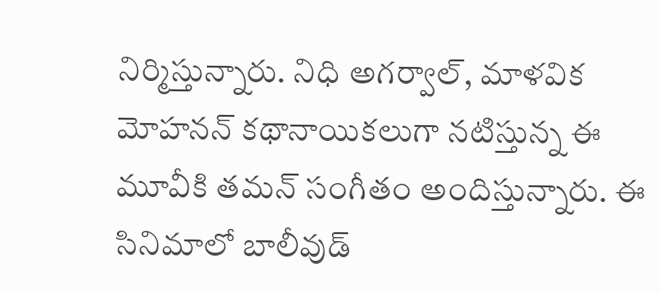నిర్మిస్తున్నారు. నిధి అగర్వాల్, మాళవిక మోహనన్ కథానాయికలుగా నటిస్తున్న ఈ మూవీకి తమన్ సంగీతం అందిస్తున్నారు. ఈ సినిమాలో బాలీవుడ్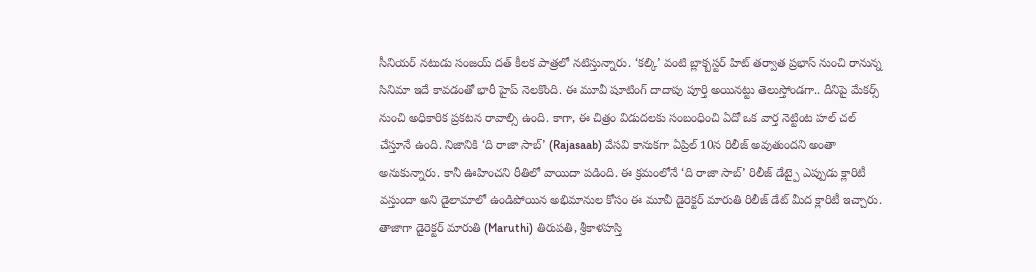సీనియర్ నటుడు సంజయ్ దత్ కీలక పాత్రలో నటిస్తున్నారు. ‘కల్కి’ వంటి బ్లాక్బస్టర్ హిట్ తర్వాత ప్రభాస్ నుంచి రానున్న సినిమా ఇదే కావడంతో భారీ హైప్ నెలకొంది. ఈ మూవీ షూటింగ్ దాదాపు పూర్తి అయినట్టు తెలుస్తోండగా.. దీనిపై మేకర్స్ నుంచి అధికారిక ప్రకటన రావాల్సి ఉంది. కాగా, ఈ చిత్రం విడుదలకు సంబంధించి ఏదో ఒక వార్త నెట్టింట హల్ చల్ చేస్తూనే ఉంది. నిజానికి ‘ది రాజా సాబ్’ (Rajasaab) వేసవి కానుకగా ఏప్రిల్ 10న రిలీజ్ అవుతుందని అంతా అనుకున్నారు. కానీ ఊహించని రీతిలో వాయిదా పడింది. ఈ క్రమంలోనే ‘ది రాజా సాబ్’ రిలీజ్ డేట్పై ఎప్పుడు క్లారిటీ వస్తుందా అని డైలామాలో ఉండిపోయిన అభిమానుల కోసం ఈ మూవీ డైరెక్టర్ మారుతి రిలీజ్ డేట్ మీద క్లారిటీ ఇచ్చారు.
తాజాగా డైరెక్టర్ మారుతి (Maruthi) తిరుపతి, శ్రీకాళహస్తి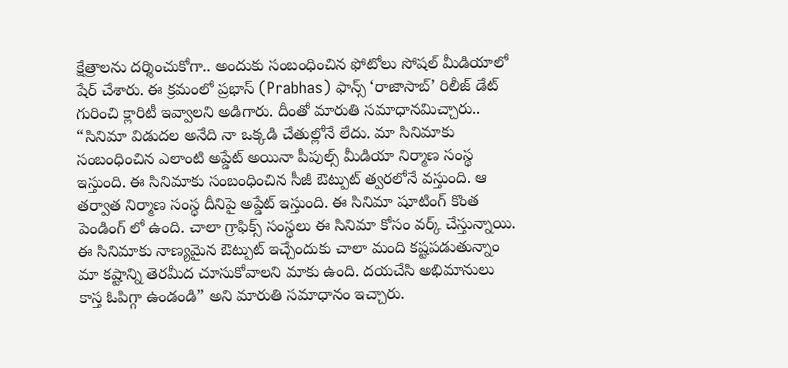క్షేత్రాలను దర్శించుకోగా.. అందుకు సంబంధించిన ఫోటోలు సోషల్ మీడియాలో షేర్ చేశారు. ఈ క్రమంలో ప్రభాస్ (Prabhas) ఫాన్స్ ‘రాజాసాబ్’ రిలీజ్ డేట్ గురించి క్లారిటీ ఇవ్వాలని అడిగారు. దీంతో మారుతి సమాధానమిచ్చారు.. “సినిమా విడుదల అనేది నా ఒక్కడి చేతుల్లోనే లేదు. మా సినిమాకు సంబంధించిన ఎలాంటి అప్డేట్ అయినా పీపుల్స్ మీడియా నిర్మాణ సంస్థ ఇస్తుంది. ఈ సినిమాకు సంబంధించిన సీజీ ఔట్పుట్ త్వరలోనే వస్తుంది. ఆ తర్వాత నిర్మాణ సంస్థ దీనిపై అప్డేట్ ఇస్తుంది. ఈ సినిమా షూటింగ్ కొంత పెండింగ్ లో ఉంది. చాలా గ్రాఫిక్స్ సంస్థలు ఈ సినిమా కోసం వర్క్ చేస్తున్నాయి. ఈ సినిమాకు నాణ్యమైన ఔట్పుట్ ఇచ్చేందుకు చాలా మంది కష్టపడుతున్నాం మా కష్టాన్ని తెరమీద చూసుకోవాలని మాకు ఉంది. దయచేసి అభిమానులు కాస్త ఓపిగ్గా ఉండండి” అని మారుతి సమాధానం ఇచ్చారు.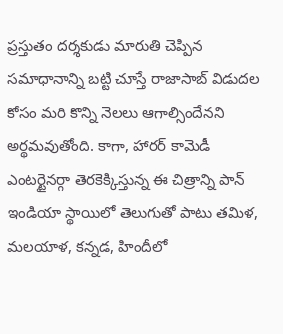ప్రస్తుతం దర్శకుడు మారుతి చెప్పిన సమాధానాన్ని బట్టి చూస్తే రాజాసాబ్ విడుదల కోసం మరి కొన్ని నెలలు ఆగాల్సిందేనని అర్థమవుతోంది. కాగా, హారర్ కామెడీ ఎంటర్టైనర్గా తెరకెక్కిస్తున్న ఈ చిత్రాన్ని పాన్ ఇండియా స్థాయిలో తెలుగుతో పాటు తమిళ, మలయాళ, కన్నడ, హిందీలో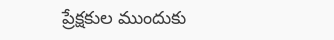ప్రేక్షకుల ముందుకు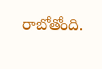రాబోతోంది.